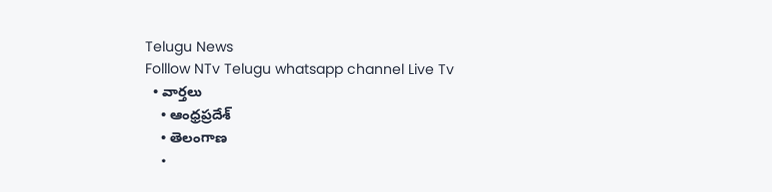Telugu News
Folllow NTv Telugu whatsapp channel Live Tv
  • వార్తలు
    • ఆంధ్రప్రదేశ్
    • తెలంగాణ
    •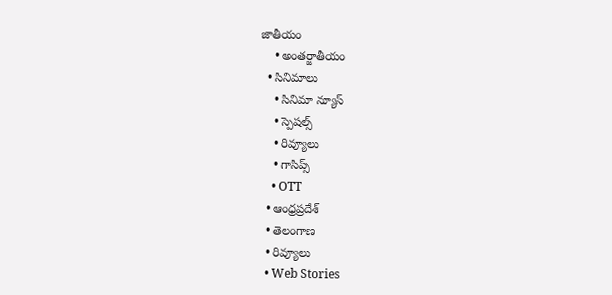జాతీయం
    • అంతర్జాతీయం
  • సినిమాలు
    • సినిమా న్యూస్
    • స్పెషల్స్
    • రివ్యూలు
    • గాసిప్స్
    • OTT
  • ఆంధ్రప్రదేశ్
  • తెలంగాణ
  • రివ్యూలు
  • Web Stories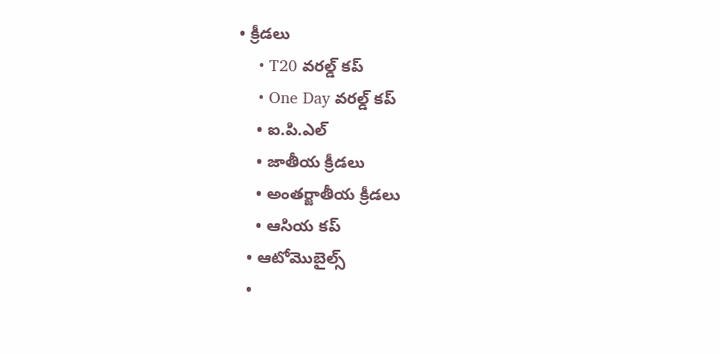• క్రీడలు
    • T20 వరల్డ్ కప్
    • One Day వరల్డ్ కప్
    • ఐ.పి.ఎల్
    • జాతీయ క్రీడలు
    • అంతర్జాతీయ క్రీడలు
    • ఆసియ కప్
  • ఆటోమొబైల్స్
  •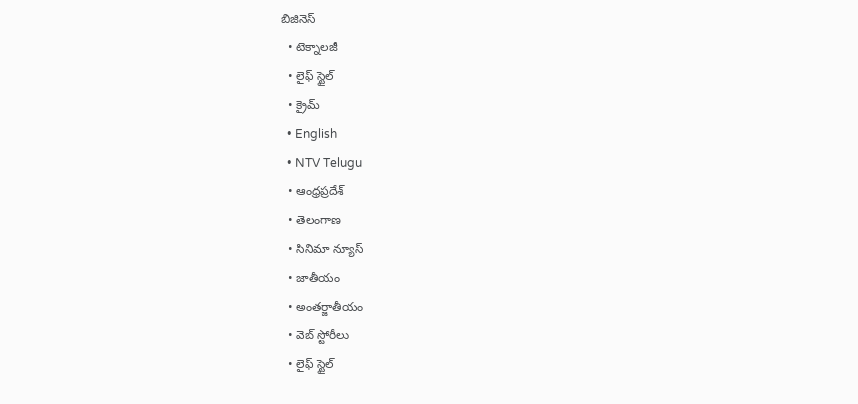బిజినెస్‌
  • టెక్నాలజీ
  • లైఫ్ స్టైల్
  • క్రైమ్
  • English
  • NTV Telugu
  • ఆంధ్రప్రదేశ్
  • తెలంగాణ
  • సినిమా న్యూస్
  • జాతీయం
  • అంతర్జాతీయం
  • వెబ్ స్టోరీలు
  • లైఫ్ స్టైల్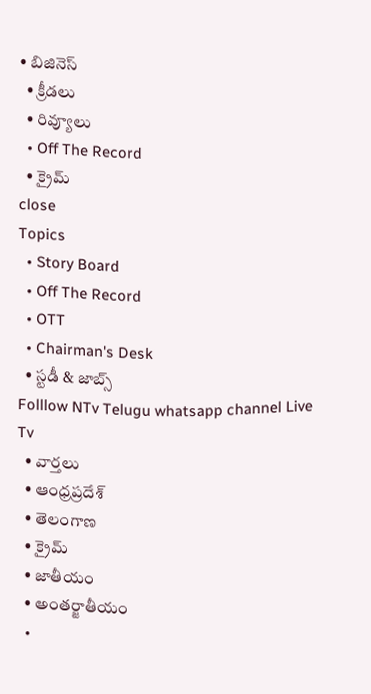• బిజినెస్‌
  • క్రీడలు
  • రివ్యూలు
  • Off The Record
  • క్రైమ్
close
Topics
  • Story Board
  • Off The Record
  • OTT
  • Chairman's Desk
  • స్టడీ & జాబ్స్
Folllow NTv Telugu whatsapp channel Live Tv
  • వార్తలు
  • ఆంధ్రప్రదేశ్
  • తెలంగాణ
  • క్రైమ్
  • జాతీయం
  • అంతర్జాతీయం
  •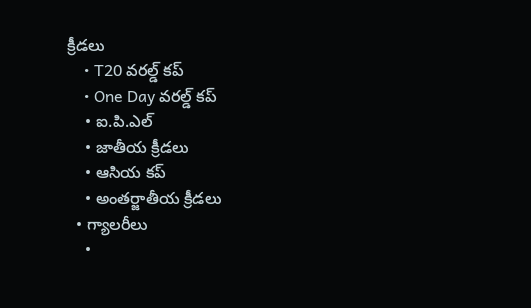క్రీడలు
    • T20 వరల్డ్ కప్
    • One Day వరల్డ్ కప్
    • ఐ.పి.ఎల్
    • జాతీయ క్రీడలు
    • ఆసియ కప్
    • అంతర్జాతీయ క్రీడలు
  • గ్యాలరీలు
    •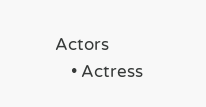Actors
    • Actress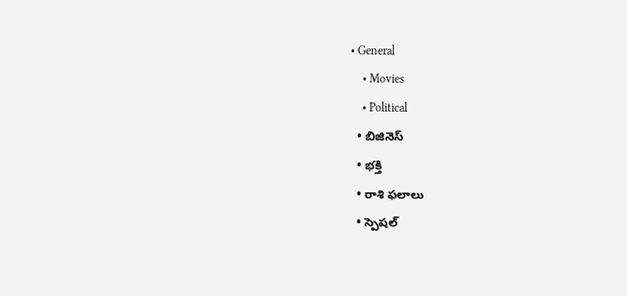• General
    • Movies
    • Political
  • బిజినెస్‌
  • భక్తి
  • రాశి ఫలాలు
  • స్పెషల్‌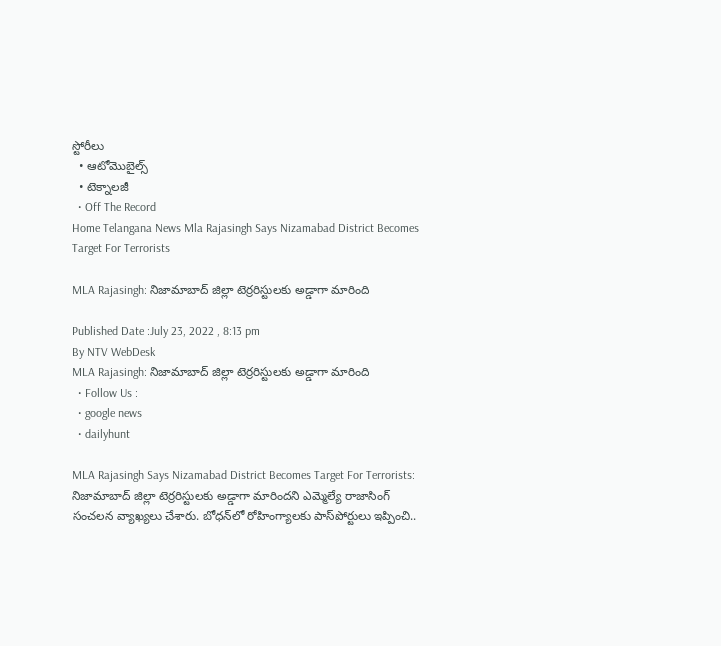స్టోరీలు
  • ఆటోమొబైల్స్
  • టెక్నాలజీ
  • Off The Record
Home Telangana News Mla Rajasingh Says Nizamabad District Becomes Target For Terrorists

MLA Rajasingh: నిజామాబాద్ జిల్లా టెర్రరిస్టులకు అడ్డాగా మారింది

Published Date :July 23, 2022 , 8:13 pm
By NTV WebDesk
MLA Rajasingh: నిజామాబాద్ జిల్లా టెర్రరిస్టులకు అడ్డాగా మారింది
  • Follow Us :
  • google news
  • dailyhunt

MLA Rajasingh Says Nizamabad District Becomes Target For Terrorists: నిజామాబాద్ జిల్లా టెర్రరిస్టులకు అడ్డాగా మారిందని ఎమ్మెల్యే రాజాసింగ్ సంచలన వ్యాఖ్యలు చేశారు. బోధన్‌లో రోహింగ్యాలకు పాస్‌పోర్టులు ఇప్పించి..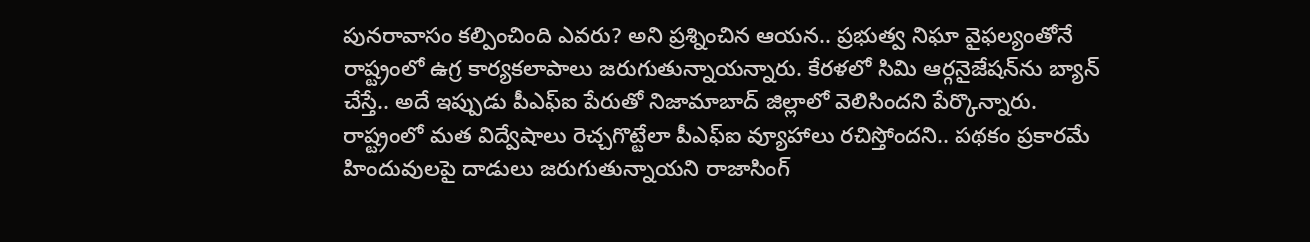పునరావాసం కల్పించింది ఎవరు? అని ప్రశ్నించిన ఆయన.. ప్రభుత్వ నిఘా వైఫల్యంతోనే రాష్ట్రంలో ఉగ్ర కార్యకలాపాలు జరుగుతున్నాయన్నారు. కేరళలో సిమి ఆర్గనైజేషన్‌ను బ్యాన్‌ చేస్తే.. అదే ఇప్పుడు పీఎఫ్‌ఐ పేరుతో నిజామాబాద్ జిల్లాలో వెలిసిందని పేర్కొన్నారు. రాష్ట్రంలో మత విద్వేషాలు రెచ్చగొట్టేలా పీఎఫ్‌ఐ వ్యూహాలు రచిస్తోందని.. పథకం ప్రకారమే హిందువులపై దాడులు జరుగుతున్నాయని రాజాసింగ్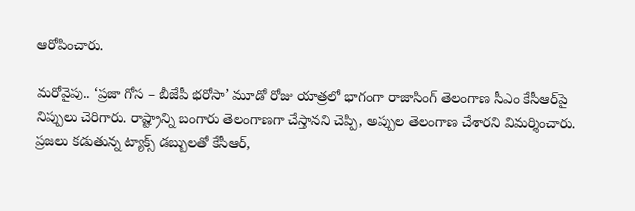ఆరోపించారు.

మరోవైపు.. ‘ప్రజా గోస – బీజేపీ భరోసా’ మూడో రోజు యాత్రలో భాగంగా రాజాసింగ్ తెలంగాణ సీఎం కేసీఆర్‌పై నిప్పులు చెరిగారు. రాష్ట్రాన్ని బంగారు తెలంగాణగా చేస్తానని చెప్పి, అప్పుల తెలంగాణ చేశారని విమర్శించారు. ప్రజలు కడుతున్న ట్యాక్స్ డబ్బులతో కేసీఆర్,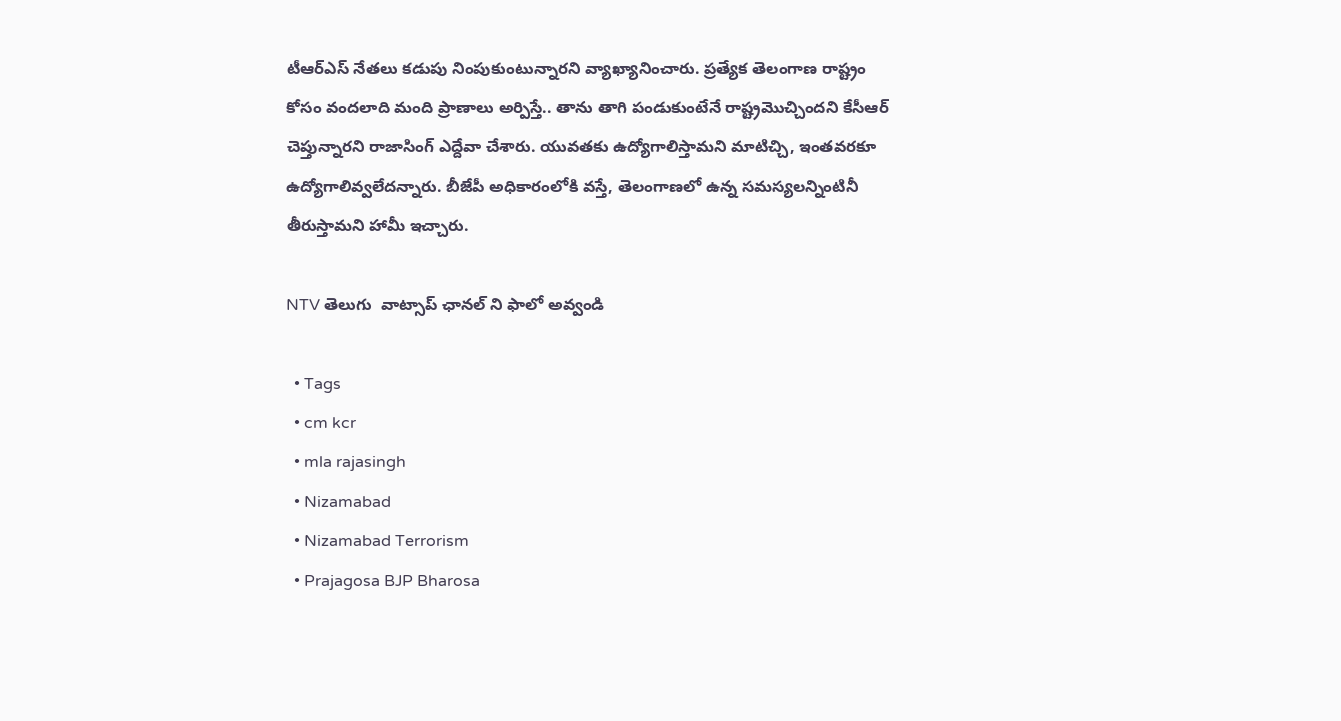టీఆర్ఎస్ నేతలు కడుపు నింపుకుంటున్నారని వ్యాఖ్యానించారు. ప్రత్యేక తెలంగాణ రాష్ట్రం కోసం వందలాది మంది ప్రాణాలు అర్పిస్తే.. తాను తాగి పండుకుంటేనే రాష్ట్రమొచ్చిందని కేసీఆర్ చెప్తున్నారని రాజాసింగ్ ఎద్దేవా చేశారు. యువతకు ఉద్యోగాలిస్తామని మాటిచ్చి, ఇంతవరకూ ఉద్యోగాలివ్వలేదన్నారు. బీజేపీ అధికారంలోకి వస్తే, తెలంగాణలో ఉన్న సమస్యలన్నింటినీ తీరుస్తామని హామీ ఇచ్చారు.

NTV తెలుగు  వాట్సాప్ ఛానల్ ని ఫాలో అవ్వండి

  • Tags
  • cm kcr
  • mla rajasingh
  • Nizamabad
  • Nizamabad Terrorism
  • Prajagosa BJP Bharosa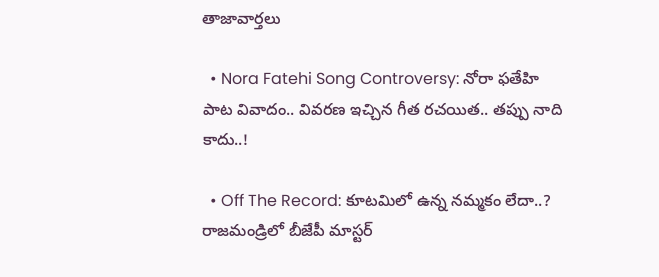తాజావార్తలు

  • Nora Fatehi Song Controversy: నోరా ఫతేహి పాట వివాదం.. వివరణ ఇచ్చిన గీత రచయిత.. తప్పు నాది కాదు..!

  • Off The Record: కూటమిలో ఉన్న నమ్మకం లేదా..? రాజమండ్రిలో బీజేపీ మాస్టర్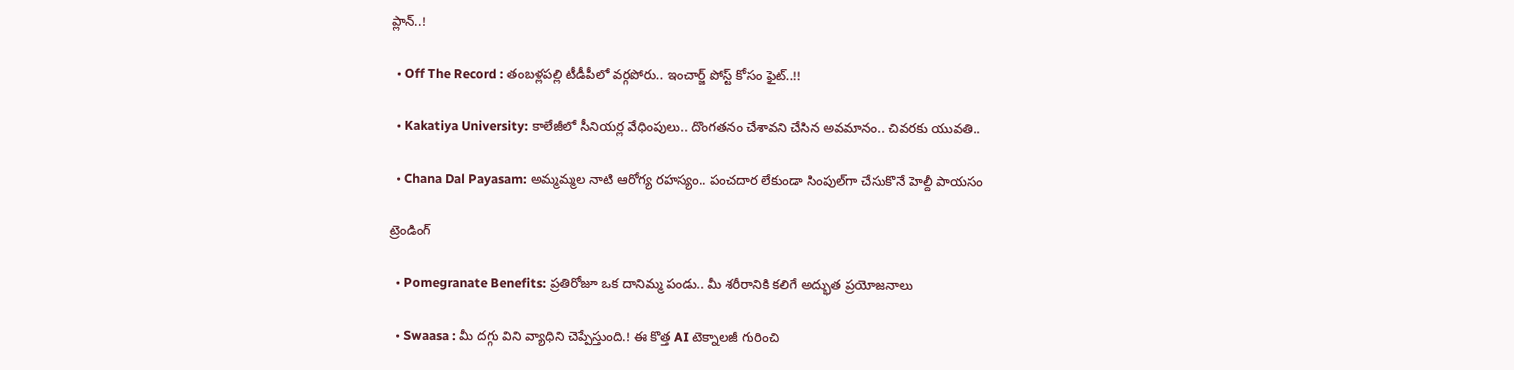ప్లాన్..!

  • Off The Record : తంబళ్లపల్లి టీడీపీలో వర్గపోరు.. ఇంచార్జ్ పోస్ట్ కోసం ఫైట్..!!

  • Kakatiya University: కాలేజీలో సీనియర్ల వేధింపులు.. దొంగతనం చేశావని చేసిన అవమానం.. చివరకు యువతి..

  • Chana Dal Payasam: అమ్మమ్మల నాటి ఆరోగ్య రహస్యం.. పంచదార లేకుండా సింపుల్‌గా చేసుకొనే హెల్దీ పాయసం

ట్రెండింగ్‌

  • Pomegranate Benefits: ప్రతిరోజూ ఒక దానిమ్మ పండు.. మీ శరీరానికి కలిగే అద్భుత ప్రయోజనాలు

  • Swaasa : మీ దగ్గు విని వ్యాధిని చెప్పేస్తుంది.! ఈ కొత్త AI టెక్నాలజీ గురించి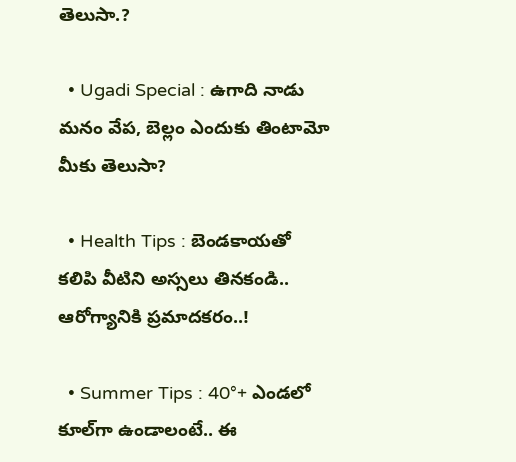తెలుసా.?

  • Ugadi Special : ఉగాది నాడు మనం వేప, బెల్లం ఎందుకు తింటామో మీకు తెలుసా?

  • Health Tips : బెండకాయతో కలిపి వీటిని అస్సలు తినకండి.. ఆరోగ్యానికి ప్రమాదకరం..!

  • Summer Tips : 40°+ ఎండలో కూల్‌గా ఉండాలంటే.. ఈ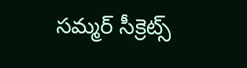సమ్మర్ సీక్రెట్స్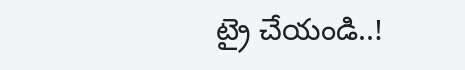ట్రై చేయండి..!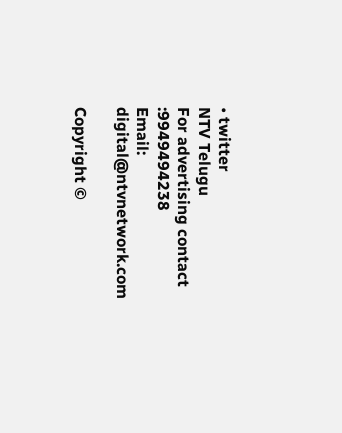• twitter
NTV Telugu
For advertising contact :9949494238
Email: digital@ntvnetwork.com

Copyright ©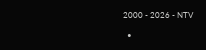2000 - 2026 - NTV

  •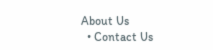About Us
  • Contact Us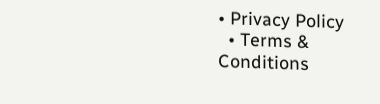• Privacy Policy
  • Terms & Conditions